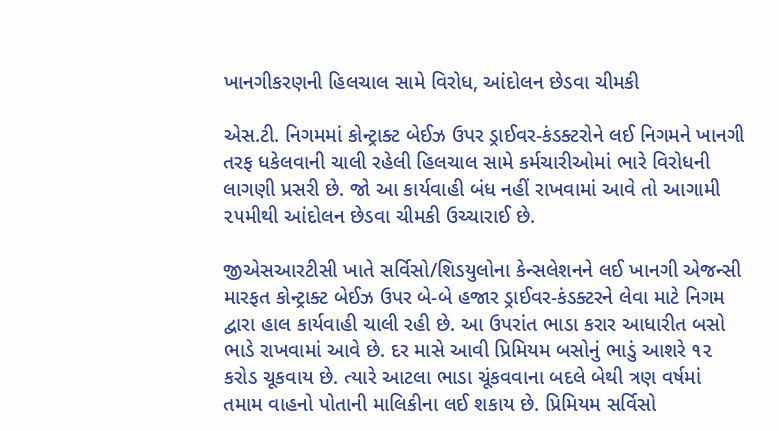ખાનગીકરણની હિલચાલ સામે વિરોધ, આંદોલન છેડવા ચીમકી

એસ.ટી. નિગમમાં કોન્ટ્રાક્ટ બેઈઝ ઉપર ડ્રાઈવર-કંડક્ટરોને લઈ નિગમને ખાનગી તરફ ધકેલવાની ચાલી રહેલી હિલચાલ સામે કર્મચારીઓમાં ભારે વિરોધની લાગણી પ્રસરી છે. જો આ કાર્યવાહી બંધ નહીં રાખવામાં આવે તો આગામી ૨૫મીથી આંદોલન છેડવા ચીમકી ઉચ્ચારાઈ છે.

જીએસઆરટીસી ખાતે સર્વિસો/શિડયુલોના કેન્સલેશનને લઈ ખાનગી એજન્સી મારફત કોન્ટ્રાક્ટ બેઈઝ ઉપર બે-બે હજાર ડ્રાઈવર-કંડક્ટરને લેવા માટે નિગમ દ્વારા હાલ કાર્યવાહી ચાલી રહી છે. આ ઉપરાંત ભાડા કરાર આધારીત બસો ભાડે રાખવામાં આવે છે. દર માસે આવી પ્રિમિયમ બસોનું ભાડું આશરે ૧૨ કરોડ ચૂકવાય છે. ત્યારે આટલા ભાડા ચૂંકવવાના બદલે બેથી ત્રણ વર્ષમાં તમામ વાહનો પોતાની માલિકીના લઈ શકાય છે. પ્રિમિયમ સર્વિસો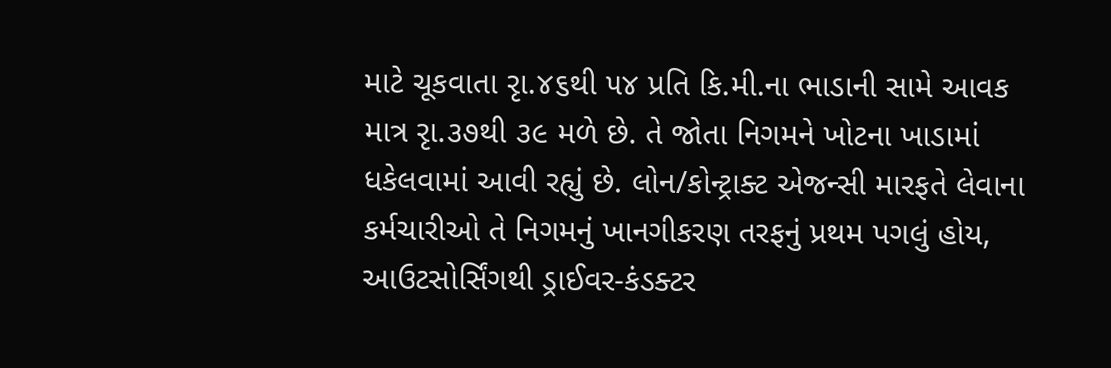માટે ચૂકવાતા રૃા.૪૬થી ૫૪ પ્રતિ કિ.મી.ના ભાડાની સામે આવક માત્ર રૃા.૩૭થી ૩૯ મળે છે. તે જોતા નિગમને ખોટના ખાડામાં ધકેલવામાં આવી રહ્યું છે. લોન/કોન્ટ્રાક્ટ એજન્સી મારફતે લેવાના કર્મચારીઓ તે નિગમનું ખાનગીકરણ તરફનું પ્રથમ પગલું હોય, આઉટસોર્સિંગથી ડ્રાઈવર-કંડક્ટર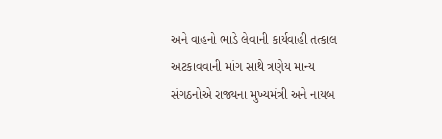અને વાહનો ભાડે લેવાની કાર્યવાહી તત્કાલ અટકાવવાની માંગ સાથે ત્રણેય માન્ય સંગઠનોએ રાજ્યના મુખ્યમંત્રી અને નાયબ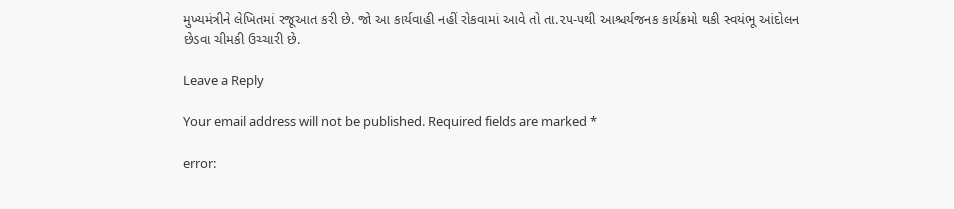મુખ્યમંત્રીને લેખિતમાં રજૂઆત કરી છે. જો આ કાર્યવાહી નહીં રોકવામાં આવે તો તા.૨૫-૫થી આશ્ચર્યજનક કાર્યક્રમો થકી સ્વયંભૂ આંદોલન છેડવા ચીમકી ઉચ્ચારી છે.

Leave a Reply

Your email address will not be published. Required fields are marked *

error: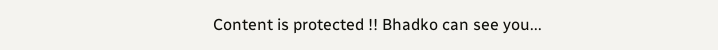Content is protected !! Bhadko can see you...